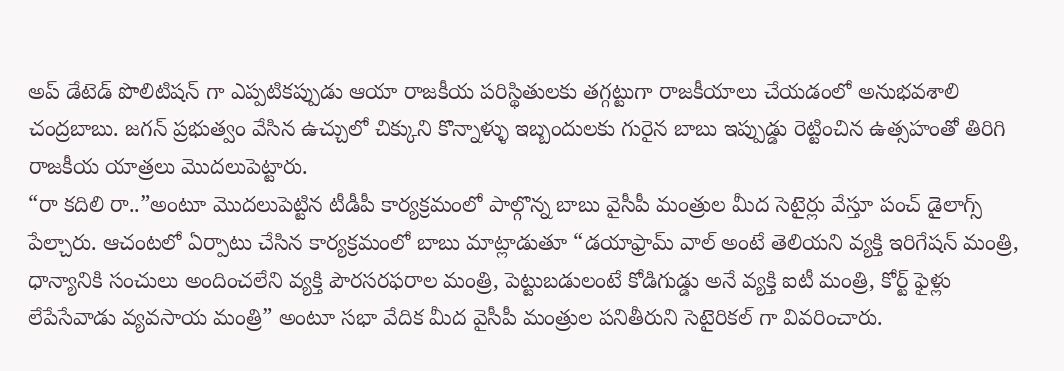అప్ డేటెడ్ పొలిటిషన్ గా ఎప్పటికప్పుడు ఆయా రాజకీయ పరిస్థితులకు తగ్గట్టుగా రాజకీయాలు చేయడంలో అనుభవశాలి చంద్రబాబు. జగన్ ప్రభుత్వం వేసిన ఉచ్చులో చిక్కుని కొన్నాళ్ళు ఇబ్బందులకు గురైన బాబు ఇప్పుడ్డు రెట్టించిన ఉత్సహంతో తిరిగి రాజకీయ యాత్రలు మొదలుపెట్టారు.
“రా కదిలి రా..”అంటూ మొదలుపెట్టిన టీడీపీ కార్యక్రమంలో పాల్గొన్న బాబు వైసీపీ మంత్రుల మీద సెటైర్లు వేస్తూ పంచ్ డైలాగ్స్ పేల్చారు. ఆచంటలో ఏర్పాటు చేసిన కార్యక్రమంలో బాబు మాట్లాడుతూ “డయాఫ్రామ్ వాల్ అంటే తెలియని వ్యక్తి ఇరిగేషన్ మంత్రి, ధాన్యానికి సంచులు అందించలేని వ్యక్తి పౌరసరఫరాల మంత్రి, పెట్టుబడులంటే కోడిగుడ్డు అనే వ్యక్తి ఐటీ మంత్రి, కోర్ట్ ఫైళ్లు లేపేసేవాడు వ్యవసాయ మంత్రి” అంటూ సభా వేదిక మీద వైసీపీ మంత్రుల పనితీరుని సెటైరికల్ గా వివరించారు.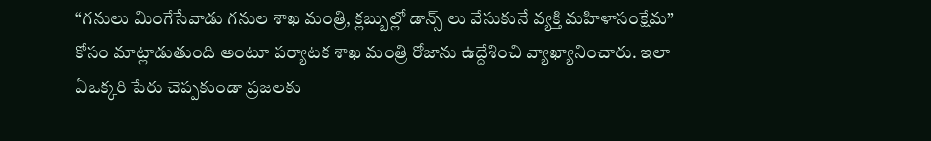“గనులు మింగేసేవాడు గనుల శాఖ మంత్రి, క్లబ్బుల్లో డాన్స్ లు వేసుకునే వ్యక్తి మహిళాసంక్షేమ” కోసం మాట్లాడుతుంది అంటూ పర్యాటక శాఖ మంత్రి రోజాను ఉద్దేశించి వ్యాఖ్యానించారు. ఇలా ఏఒక్కరి పేరు చెప్పకుండా ప్రజలకు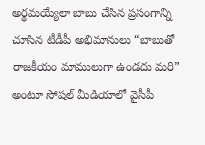అర్థమయ్యేలా బాబు చేసిన ప్రసంగాన్ని చూసిన టీడీపీ అభిమానులు “బాబుతో రాజకీయం మాములుగా ఉండదు మరి” అంటూ సోషల్ మీడియాలో వైసీపీ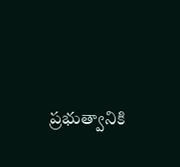ప్రభుత్వానికి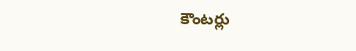కౌంటర్లు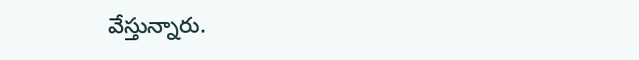వేస్తున్నారు.